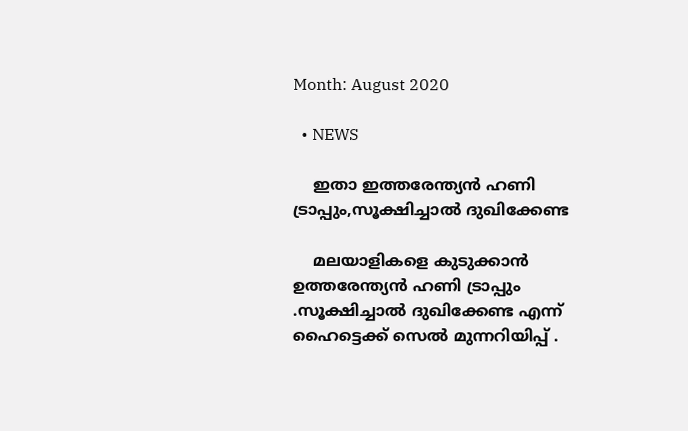Month: August 2020

  • NEWS

    ഇതാ ഇത്തരേന്ത്യൻ ഹണി ട്രാപ്പും,സൂക്ഷിച്ചാൽ ദുഖിക്കേണ്ട

    മലയാളികളെ കുടുക്കാൻ ഉത്തരേന്ത്യൻ ഹണി ട്രാപ്പും .സൂക്ഷിച്ചാൽ ദുഖിക്കേണ്ട എന്ന് ഹൈട്ടെക്ക് സെൽ മുന്നറിയിപ്പ് .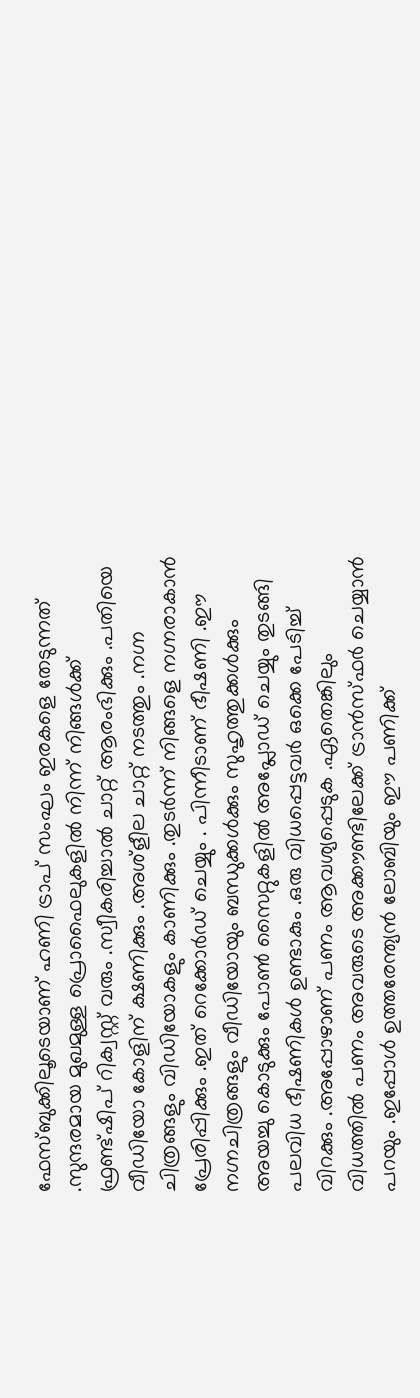ഫേസ്ബുക്കിലൂടെയാണ് ഹണി ട്രാപ് സംഘം ഇരകളെ തേടുന്നത് .സുന്ദരമായ മുഖമുള്ള പ്രൊഫൈലുകളിൽ നിന്ന് നിങ്ങൾക്ക് ഫ്രണ്ട്ഷിപ് റിക്വസ്റ്റ് വരും .സ്വീകരിച്ചാൽ ചാറ്റ് ആരംഭിക്കും .പതിയെ വീഡിയോ കോളിന് ക്ഷണിക്കും .അശ്ളീല ചാറ്റ് നടത്തും .നഗ്ന ചിത്രങ്ങളും വിഡിയോകളും കാണിക്കും .തുടർന്ന് നിങ്ങളെ നഗ്നരാകാൻ പ്രേരിപ്പിക്കും .ഇത് റെക്കോർഡ് ചെയ്യും . പിന്നീടാണ് ഭീഷണി .ഈ നഗ്നചിത്രങ്ങളും വീഡിയോയും ബന്ധുക്കൾക്കും സുഹൃത്തുക്കൾക്കും അയച്ചു കൊടുക്കും പോൺ സൈറ്റുകളിൽ അപ്ലോഡ് ചെയ്യും തുടങ്ങി പലവിധ ഭീഷണികൾ ഉണ്ടാകും .ഒരു വിധപ്പെട്ടവർ ഒക്കെ പേടിച്ച് വിറക്കും .അപ്പോഴാണ് പണം ആവശ്യപ്പെടുക .ഏതെങ്കിലും വിധത്തിൽ പണം അവരുടെ അക്കൗണ്ടിലേക്ക് ട്രാൻസ്ഫർ ചെയ്യാൻ പറയും .ഇപ്പോൾ ഉത്തരേന്ത്യൻ ലോബിയും ഈ പണിക്ക്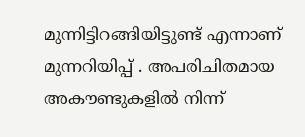മുന്നിട്ടിറങ്ങിയിട്ടുണ്ട് എന്നാണ് മുന്നറിയിപ്പ് . അപരിചിതമായ അകൗണ്ടുകളിൽ നിന്ന്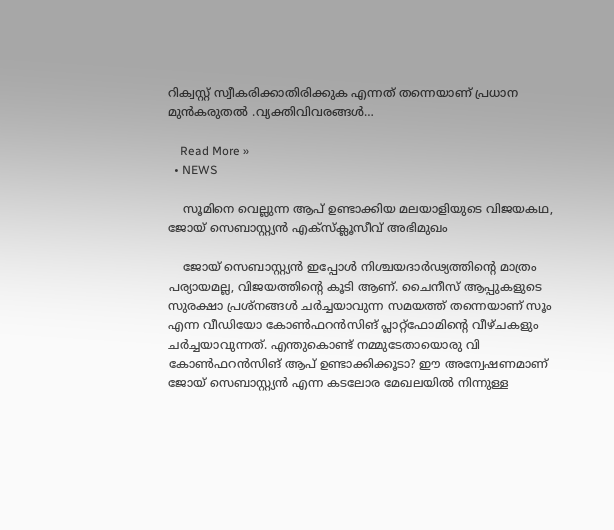റിക്വസ്റ്റ് സ്വീകരിക്കാതിരിക്കുക എന്നത് തന്നെയാണ് പ്രധാന മുൻകരുതൽ .വ്യക്തിവിവരങ്ങൾ…

    Read More »
  • NEWS

    സൂമിനെ വെല്ലുന്ന ആപ് ഉണ്ടാക്കിയ മലയാളിയുടെ വിജയകഥ, ജോയ് സെബാസ്റ്റ്യൻ എക്സ്ക്ലൂസീവ് അഭിമുഖം

    ജോയ് സെബാസ്റ്റ്യൻ ഇപ്പോൾ നിശ്ചയദാർഢ്യത്തിന്റെ മാത്രം പര്യായമല്ല, വിജയത്തിന്റെ കൂടി ആണ്. ചൈനീസ് ആപ്പുകളുടെ സുരക്ഷാ പ്രശ്നങ്ങൾ ചർച്ചയാവുന്ന സമയത്ത് തന്നെയാണ് സൂം എന്ന വീഡിയോ കോൺഫറൻസിങ് പ്ലാറ്റ്ഫോമിന്റെ വീഴ്ചകളും ചർച്ചയാവുന്നത്. എന്തുകൊണ്ട് നമ്മുടേതായൊരു വി കോൺഫറൻസിങ് ആപ് ഉണ്ടാക്കിക്കൂടാ? ഈ അന്വേഷണമാണ് ജോയ് സെബാസ്റ്റ്യൻ എന്ന കടലോര മേഖലയിൽ നിന്നുള്ള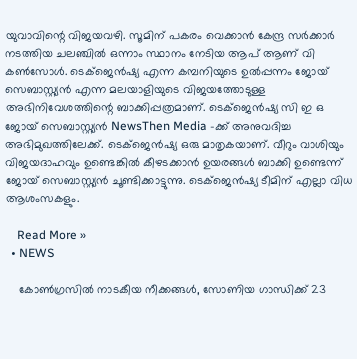യുവാവിന്റെ വിജയവഴി. സൂമിന് പകരം വെക്കാൻ കേന്ദ്ര സർക്കാർ നടത്തിയ ചലഞ്ചിൽ ഒന്നാം സ്ഥാനം നേടിയ ആപ് ആണ് വി കൺസോൾ. ടെക്‌ജെൻഷ്യ എന്ന കമ്പനിയുടെ ഉൽപ്പന്നം ജോയ് സെബാസ്റ്റ്യൻ എന്ന മലയാളിയുടെ വിജയത്തോടുള്ള അഭിനിവേശത്തിന്റെ ബാക്കിപ്പത്രമാണ്. ടെക്‌ജെൻഷ്യ സി ഇ ഒ ജോയ് സെബാസ്റ്റ്യൻ NewsThen Media -ക്ക്‌ അനുവദിച്ച അഭിമുഖത്തിലേക്ക്. ടെക്‌ജെൻഷ്യ ഒരു മാതൃകയാണ്. വീറും വാശിയും വിജയദാഹവും ഉണ്ടെങ്കിൽ കീഴടക്കാൻ ഉയരങ്ങൾ ബാക്കി ഉണ്ടെന്ന് ജോയ് സെബാസ്റ്റ്യൻ ചൂണ്ടിക്കാട്ടുന്നു. ടെക്‌ജെൻഷ്യ ടീമിന് എല്ലാ വിധ ആശംസകളും.

    Read More »
  • NEWS

    കോൺഗ്രസിൽ നാടകീയ നീക്കങ്ങൾ, സോണിയ ഗാന്ധിക്ക് 23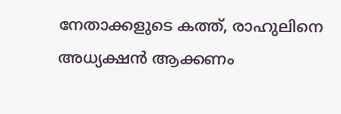നേതാക്കളുടെ കത്ത്, രാഹുലിനെ അധ്യക്ഷൻ ആക്കണം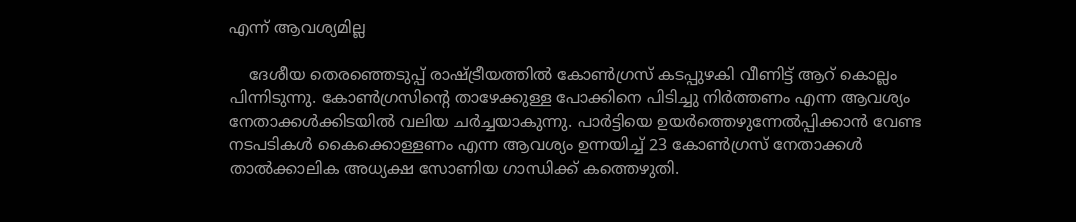എന്ന് ആവശ്യമില്ല

    ദേശീയ തെരഞ്ഞെടുപ്പ് രാഷ്ട്രീയത്തിൽ കോൺഗ്രസ്‌ കടപ്പുഴകി വീണിട്ട് ആറ് കൊല്ലം പിന്നിടുന്നു. കോൺഗ്രസിന്റെ താഴേക്കുള്ള പോക്കിനെ പിടിച്ചു നിർത്തണം എന്ന ആവശ്യം നേതാക്കൾക്കിടയിൽ വലിയ ചർച്ചയാകുന്നു. പാർട്ടിയെ ഉയർത്തെഴുന്നേൽപ്പിക്കാൻ വേണ്ട നടപടികൾ കൈക്കൊള്ളണം എന്ന ആവശ്യം ഉന്നയിച്ച് 23 കോൺഗ്രസ്‌ നേതാക്കൾ താൽക്കാലിക അധ്യക്ഷ സോണിയ ഗാന്ധിക്ക് കത്തെഴുതി.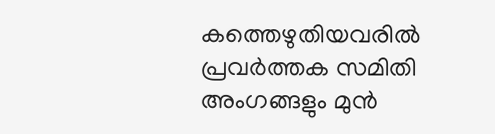കത്തെഴുതിയവരിൽ പ്രവർത്തക സമിതി അംഗങ്ങളും മുൻ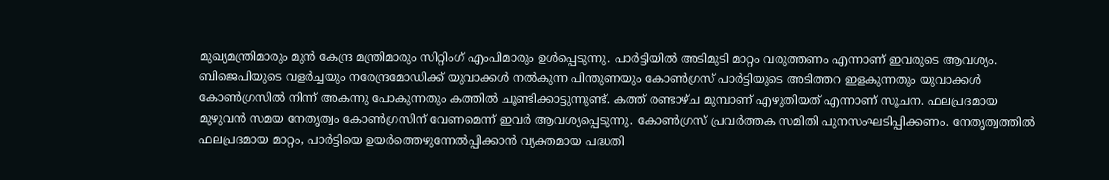മുഖ്യമന്ത്രിമാരും മുൻ കേന്ദ്ര മന്ത്രിമാരും സിറ്റിംഗ് എംപിമാരും ഉൾപ്പെടുന്നു. പാർട്ടിയിൽ അടിമുടി മാറ്റം വരുത്തണം എന്നാണ് ഇവരുടെ ആവശ്യം. ബിജെപിയുടെ വളർച്ചയും നരേന്ദ്രമോഡിക്ക്‌ യുവാക്കൾ നൽകുന്ന പിന്തുണയും കോൺഗ്രസ്‌ പാർട്ടിയുടെ അടിത്തറ ഇളകുന്നതും യുവാക്കൾ കോൺഗ്രസിൽ നിന്ന് അകന്നു പോകുന്നതും കത്തിൽ ചൂണ്ടിക്കാട്ടുന്നുണ്ട്. കത്ത് രണ്ടാഴ്ച മുമ്പാണ് എഴുതിയത് എന്നാണ് സൂചന. ഫലപ്രദമായ മുഴുവൻ സമയ നേതൃത്വം കോൺഗ്രസിന് വേണമെന്ന് ഇവർ ആവശ്യപ്പെടുന്നു. കോൺഗ്രസ്‌ പ്രവർത്തക സമിതി പുനസംഘടിപ്പിക്കണം. നേതൃത്വത്തിൽ ഫലപ്രദമായ മാറ്റം, പാർട്ടിയെ ഉയർത്തെഴുന്നേൽപ്പിക്കാൻ വ്യക്തമായ പദ്ധതി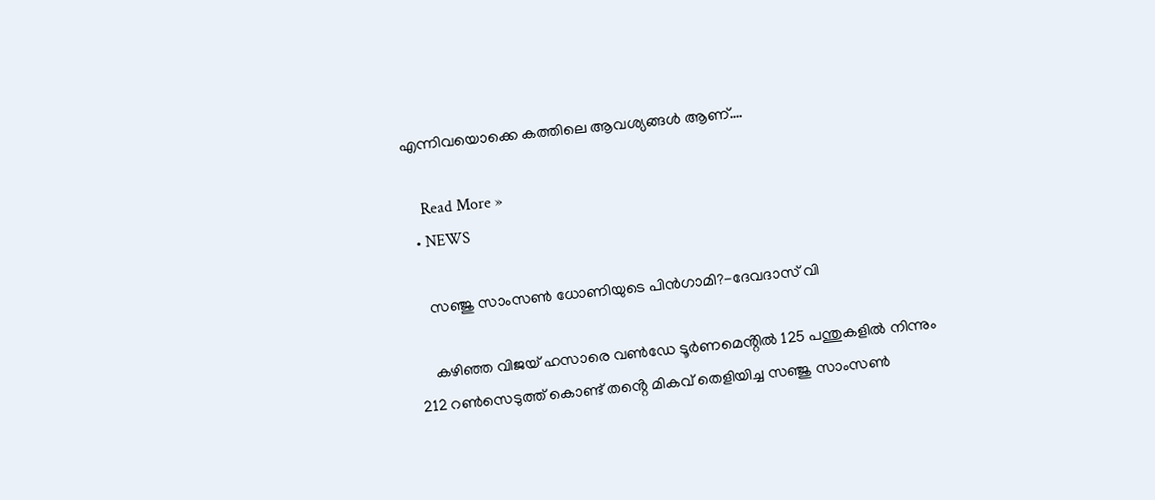എന്നിവയൊക്കെ കത്തിലെ ആവശ്യങ്ങൾ ആണ്.…

    Read More »
  • NEWS

    സഞ്ജു സാംസൺ ധോണിയുടെ പിൻഗാമി?-ദേവദാസ് വി

    കഴിഞ്ഞ വിജയ് ഹസാരെ വൺഡേ ടൂർണമെൻ്റിൽ 125 പന്തുകളിൽ നിന്നും 212 റൺസെടുത്ത് കൊണ്ട് തൻ്റെ മികവ് തെളിയിച്ച സഞ്ജു സാംസൺ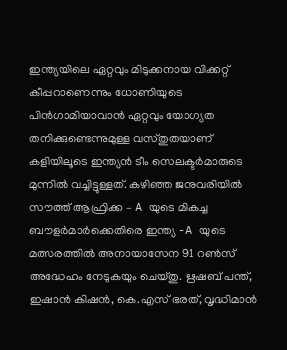ഇന്ത്യയിലെ ഏറ്റവും മിടുക്കനായ വിക്കറ്റ് കീപ്പറാണെന്നും ധോണിയുടെ പിൻഗാമിയാവാൻ ഏറ്റവും യോഗ്യത തനിക്കുണ്ടെന്നുമുള്ള വസ്തുതയാണ് കളിയിലൂടെ ഇന്ത്യൻ ടീം സെലക്ടർമാരുടെ മുന്നിൽ വച്ചിട്ടുള്ളത്. കഴിഞ്ഞ ജനുവരിയിൽ സൗത്ത് ആഫ്രിക്ക – A യുടെ മികച്ച ബൗളർമാർക്കെതിരെ ഇന്ത്യ -A യുടെ മത്സരത്തിൽ അനായാസേന 91 റൺസ് അദ്ധേഹം നേടുകയും ചെയ്തു. ഋഷബ് പന്ത്, ഇഷാൻ കിഷൻ, കെ.എസ് ഭരത്, വൃദ്ധിമാൻ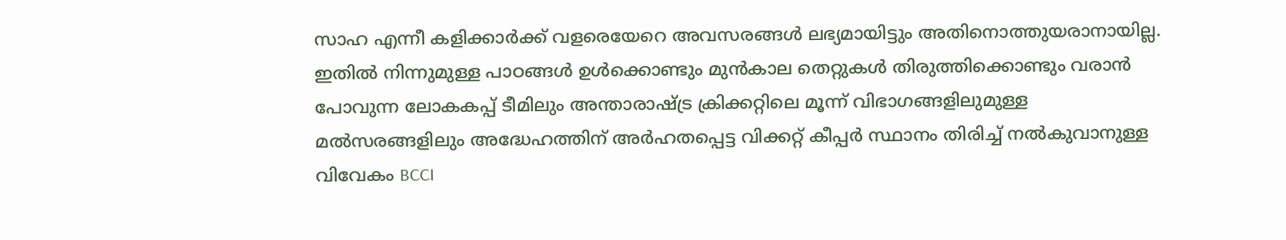സാഹ എന്നീ കളിക്കാർക്ക് വളരെയേറെ അവസരങ്ങൾ ലഭ്യമായിട്ടും അതിനൊത്തുയരാനായില്ല. ഇതിൽ നിന്നുമുള്ള പാഠങ്ങൾ ഉൾക്കൊണ്ടും മുൻകാല തെറ്റുകൾ തിരുത്തിക്കൊണ്ടും വരാൻ പോവുന്ന ലോകകപ്പ് ടീമിലും അന്താരാഷ്ട്ര ക്രിക്കറ്റിലെ മൂന്ന് വിഭാഗങ്ങളിലുമുള്ള മൽസരങ്ങളിലും അദ്ധേഹത്തിന് അർഹതപ്പെട്ട വിക്കറ്റ് കീപ്പർ സ്ഥാനം തിരിച്ച് നൽകുവാനുള്ള വിവേകം BCCI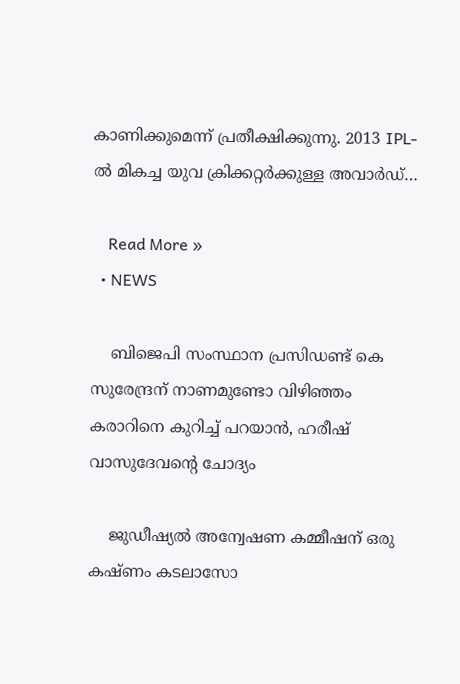കാണിക്കുമെന്ന് പ്രതീക്ഷിക്കുന്നു. 2013 IPL- ൽ മികച്ച യുവ ക്രിക്കറ്റർക്കുള്ള അവാർഡ്…

    Read More »
  • NEWS

    ബിജെപി സംസ്ഥാന പ്രസിഡണ്ട് കെ സുരേന്ദ്രന് നാണമുണ്ടോ വിഴിഞ്ഞം കരാറിനെ കുറിച്ച് പറയാൻ, ഹരീഷ് വാസുദേവന്റെ ചോദ്യം

    ജുഡീഷ്യൽ അന്വേഷണ കമ്മീഷന് ഒരു കഷ്ണം കടലാസോ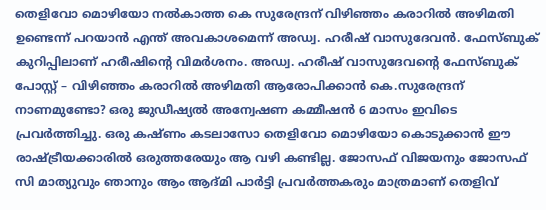തെളിവോ മൊഴിയോ നൽകാത്ത കെ സുരേന്ദ്രന് വിഴിഞ്ഞം കരാറിൽ അഴിമതി ഉണ്ടെന്ന് പറയാൻ എന്ത് അവകാശമെന്ന്‌ അഡ്വ. ഹരീഷ് വാസുദേവൻ. ഫേസ്ബുക് കുറിപ്പിലാണ് ഹരീഷിന്റെ വിമർശനം. അഡ്വ. ഹരീഷ് വാസുദേവന്റെ ഫേസ്ബുക് പോസ്റ്റ്‌ – വിഴിഞ്ഞം കരാറിൽ അഴിമതി ആരോപിക്കാൻ കെ.സുരേന്ദ്രന് നാണമുണ്ടോ? ഒരു ജുഡീഷ്യൽ അന്വേഷണ കമ്മീഷൻ 6 മാസം ഇവിടെ പ്രവർത്തിച്ചു. ഒരു കഷ്ണം കടലാസോ തെളിവോ മൊഴിയോ കൊടുക്കാൻ ഈ രാഷ്ട്രീയക്കാരിൽ ഒരുത്തരേയും ആ വഴി കണ്ടില്ല. ജോസഫ് വിജയനും ജോസഫ് സി മാത്യുവും ഞാനും ആം ആദ്മി പാർട്ടി പ്രവർത്തകരും മാത്രമാണ് തെളിവ്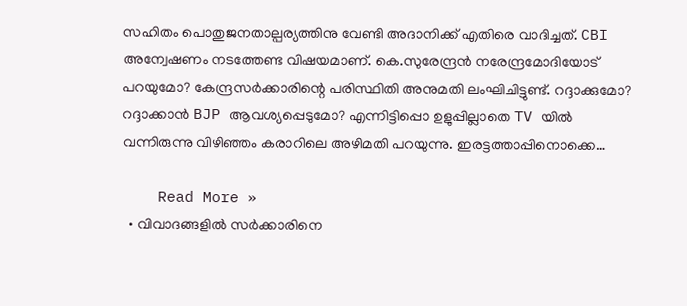സഹിതം പൊതുജനതാല്പര്യത്തിനു വേണ്ടി അദാനിക്ക് എതിരെ വാദിച്ചത്. CBI അന്വേഷണം നടത്തേണ്ട വിഷയമാണ്. കെ.സുരേന്ദ്രൻ നരേന്ദ്രമോദിയോട് പറയുമോ? കേന്ദ്രസർക്കാരിന്റെ പരിസ്ഥിതി അനുമതി ലംഘിചിട്ടുണ്ട്. റദ്ദാക്കുമോ? റദ്ദാക്കാൻ BJP ആവശ്യപ്പെടുമോ? എന്നിട്ടിപ്പൊ ഉളുപ്പില്ലാതെ TV യിൽ വന്നിരുന്നു വിഴിഞ്ഞം കരാറിലെ അഴിമതി പറയുന്നു. ഇരട്ടത്താപ്പിനൊക്കെ…

    Read More »
  • വിവാദങ്ങളിൽ സർക്കാരിനെ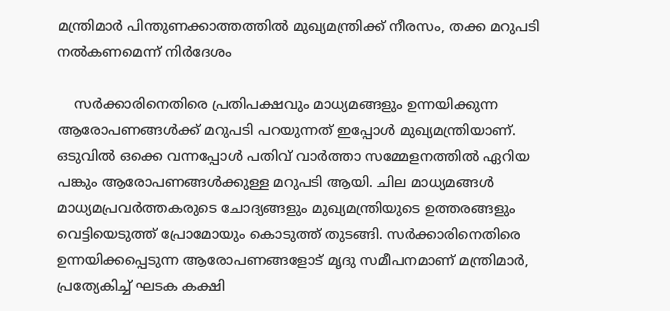മന്ത്രിമാർ പിന്തുണക്കാത്തത്തിൽ മുഖ്യമന്ത്രിക്ക്‌ നീരസം, തക്ക മറുപടി നൽകണമെന്ന് നിർദേശം

    സർക്കാരിനെതിരെ പ്രതിപക്ഷവും മാധ്യമങ്ങളും ഉന്നയിക്കുന്ന ആരോപണങ്ങൾക്ക് മറുപടി പറയുന്നത് ഇപ്പോൾ മുഖ്യമന്ത്രിയാണ്. ഒടുവിൽ ഒക്കെ വന്നപ്പോൾ പതിവ് വാർത്താ സമ്മേളനത്തിൽ ഏറിയ പങ്കും ആരോപണങ്ങൾക്കുള്ള മറുപടി ആയി. ചില മാധ്യമങ്ങൾ മാധ്യമപ്രവർത്തകരുടെ ചോദ്യങ്ങളും മുഖ്യമന്ത്രിയുടെ ഉത്തരങ്ങളും വെട്ടിയെടുത്ത് പ്രോമോയും കൊടുത്ത് തുടങ്ങി. സർക്കാരിനെതിരെ ഉന്നയിക്കപ്പെടുന്ന ആരോപണങ്ങളോട് മൃദു സമീപനമാണ് മന്ത്രിമാർ, പ്രത്യേകിച്ച് ഘടക കക്ഷി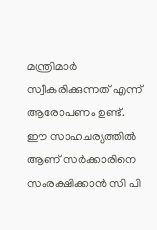മന്ത്രിമാർ സ്വീകരിക്കുന്നത് എന്ന് ആരോപണം ഉണ്ട്. ഈ സാഹചര്യത്തിൽ ആണ് സർക്കാരിനെ സംരക്ഷിക്കാൻ സി പി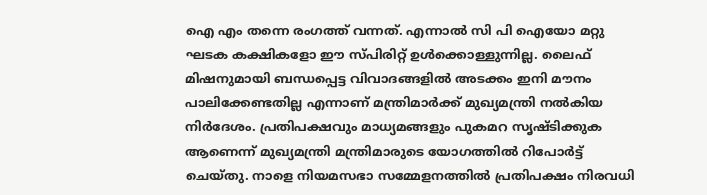ഐ എം തന്നെ രംഗത്ത് വന്നത്. എന്നാൽ സി പി ഐയോ മറ്റു ഘടക കക്ഷികളോ ഈ സ്പിരിറ്റ് ഉൾക്കൊള്ളുന്നില്ല. ലൈഫ് മിഷനുമായി ബന്ധപ്പെട്ട വിവാദങ്ങളിൽ അടക്കം ഇനി മൗനം പാലിക്കേണ്ടതില്ല എന്നാണ് മന്ത്രിമാർക്ക് മുഖ്യമന്ത്രി നൽകിയ നിർദേശം. പ്രതിപക്ഷവും മാധ്യമങ്ങളും പുകമറ സൃഷ്ടിക്കുക ആണെന്ന് മുഖ്യമന്ത്രി മന്ത്രിമാരുടെ യോഗത്തിൽ റിപോർട്ട് ചെയ്തു. നാളെ നിയമസഭാ സമ്മേളനത്തിൽ പ്രതിപക്ഷം നിരവധി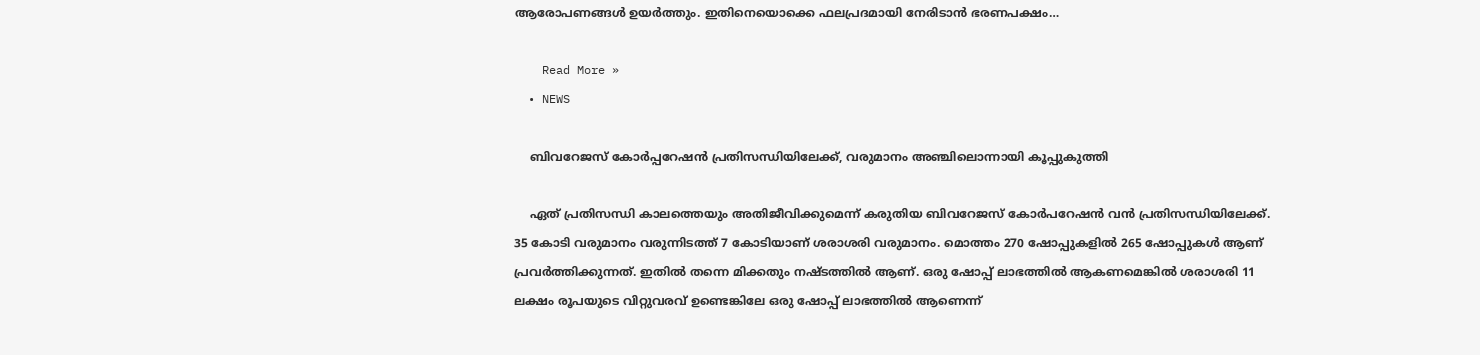ആരോപണങ്ങൾ ഉയർത്തും. ഇതിനെയൊക്കെ ഫലപ്രദമായി നേരിടാൻ ഭരണപക്ഷം…

    Read More »
  • NEWS

    ബിവറേജസ് കോർപ്പറേഷൻ പ്രതിസന്ധിയിലേക്ക്, വരുമാനം അഞ്ചിലൊന്നായി കൂപ്പുകുത്തി

    ഏത് പ്രതിസന്ധി കാലത്തെയും അതിജീവിക്കുമെന്ന് കരുതിയ ബിവറേജസ് കോർപറേഷൻ വൻ പ്രതിസന്ധിയിലേക്ക്. 35 കോടി വരുമാനം വരുന്നിടത്ത് 7 കോടിയാണ് ശരാശരി വരുമാനം. മൊത്തം 270 ഷോപ്പുകളിൽ 265 ഷോപ്പുകൾ ആണ് പ്രവർത്തിക്കുന്നത്. ഇതിൽ തന്നെ മിക്കതും നഷ്ടത്തിൽ ആണ്. ഒരു ഷോപ്പ് ലാഭത്തിൽ ആകണമെങ്കിൽ ശരാശരി 11 ലക്ഷം രൂപയുടെ വിറ്റുവരവ് ഉണ്ടെങ്കിലേ ഒരു ഷോപ്പ് ലാഭത്തിൽ ആണെന്ന്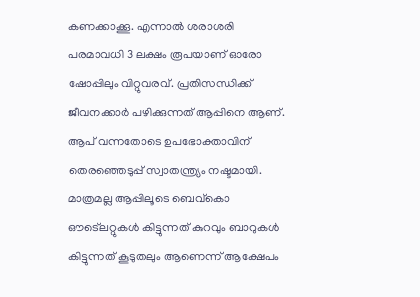കണക്കാക്കൂ. എന്നാൽ ശരാശരി പരമാവധി 3 ലക്ഷം രൂപയാണ് ഓരോ ഷോപ്പിലും വിറ്റുവരവ്. പ്രതിസന്ധിക്ക് ജീവനക്കാർ പഴിക്കുന്നത് ആപ്പിനെ ആണ്. ആപ് വന്നതോടെ ഉപഭോക്താവിന് തെരഞ്ഞെടുപ്പ് സ്വാതന്ത്ര്യം നഷ്ടമായി. മാത്രമല്ല ആപ്പിലൂടെ ബെവ്കൊ ഔട്ലെറ്റുകൾ കിട്ടുന്നത് കുറവും ബാറുകൾ കിട്ടുന്നത് കൂടുതലും ആണെന്ന് ആക്ഷേപം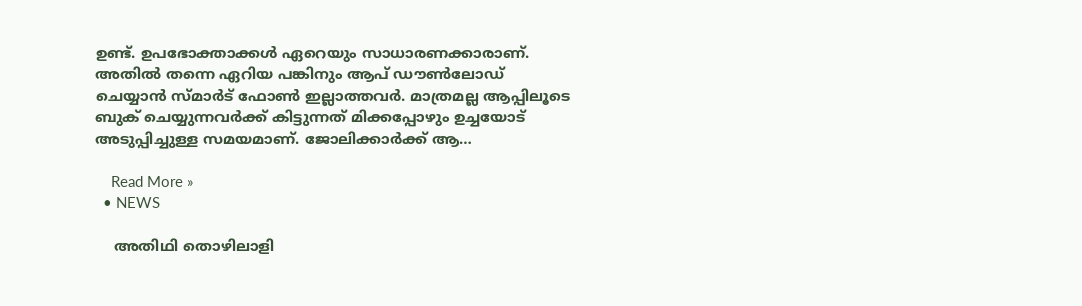ഉണ്ട്. ഉപഭോക്താക്കൾ ഏറെയും സാധാരണക്കാരാണ്. അതിൽ തന്നെ ഏറിയ പങ്കിനും ആപ് ഡൗൺലോഡ് ചെയ്യാൻ സ്മാർട് ഫോൺ ഇല്ലാത്തവർ. മാത്രമല്ല ആപ്പിലൂടെ ബുക് ചെയ്യുന്നവർക്ക് കിട്ടുന്നത് മിക്കപ്പോഴും ഉച്ചയോട് അടുപ്പിച്ചുള്ള സമയമാണ്. ജോലിക്കാർക്ക് ആ…

    Read More »
  • NEWS

    അതിഥി തൊഴിലാളി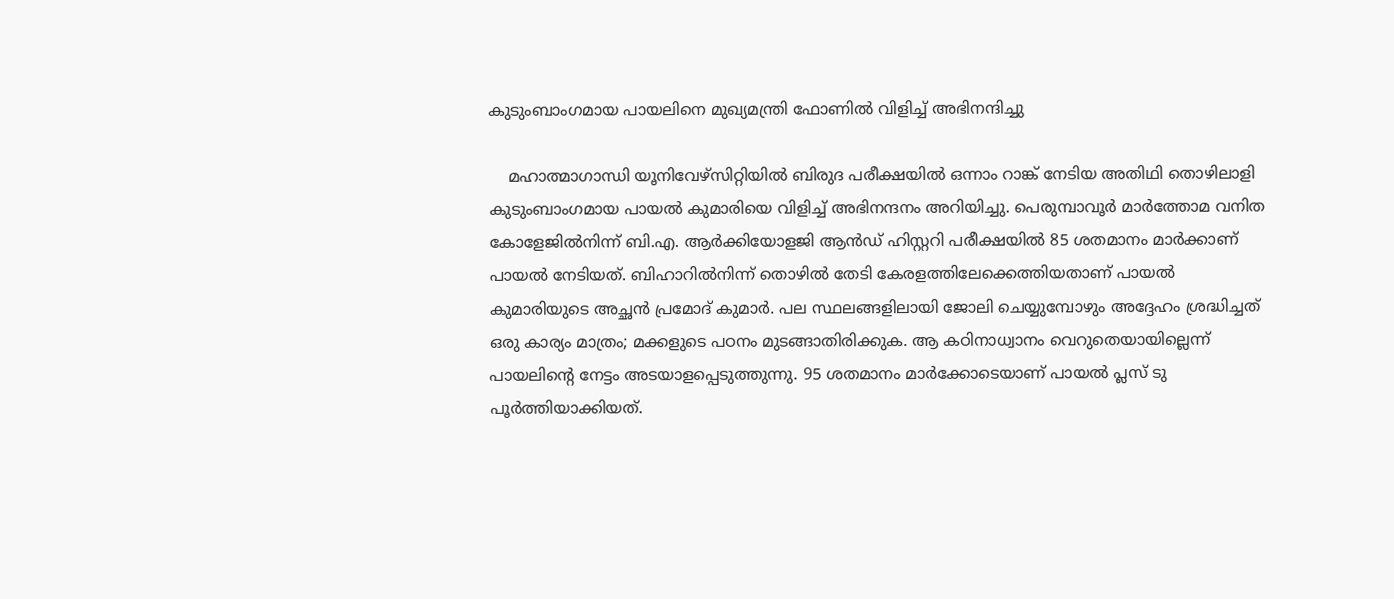കുടുംബാംഗമായ പായലിനെ മുഖ്യമന്ത്രി ഫോണിൽ വിളിച്ച് അഭിനന്ദിച്ചു

    മഹാത്മാഗാന്ധി യൂനിവേഴ്സിറ്റിയിൽ ബിരുദ പരീക്ഷയിൽ ഒന്നാം റാങ്ക് നേടിയ അതിഥി തൊഴിലാളി കുടുംബാംഗമായ പായൽ കുമാരിയെ വിളിച്ച് അഭിനന്ദനം അറിയിച്ചു. പെരുമ്പാവൂർ മാർത്തോമ വനിത കോളേജിൽനിന്ന് ബി.എ. ആർക്കിയോളജി ആൻഡ് ഹിസ്റ്ററി പരീക്ഷയിൽ 85 ശതമാനം മാർക്കാണ് പായൽ നേടിയത്. ബിഹാറിൽനിന്ന് തൊഴിൽ തേടി കേരളത്തിലേക്കെത്തിയതാണ് പായൽ കുമാരിയുടെ അച്ഛൻ പ്രമോദ് കുമാർ. പല സ്ഥലങ്ങളിലായി ജോലി ചെയ്യുമ്പോഴും അദ്ദേഹം ശ്രദ്ധിച്ചത് ഒരു കാര്യം മാത്രം; മക്കളുടെ പഠനം മുടങ്ങാതിരിക്കുക. ആ കഠിനാധ്വാനം വെറുതെയായില്ലെന്ന് പായലിന്റെ നേട്ടം അടയാളപ്പെടുത്തുന്നു. 95 ശതമാനം മാർക്കോടെയാണ് പായൽ പ്ലസ് ടു പൂർത്തിയാക്കിയത്.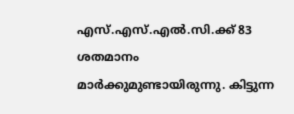എസ്.എസ്.എൽ.സി.ക്ക് 83 ശതമാനം മാർക്കുമുണ്ടായിരുന്നു. കിട്ടുന്ന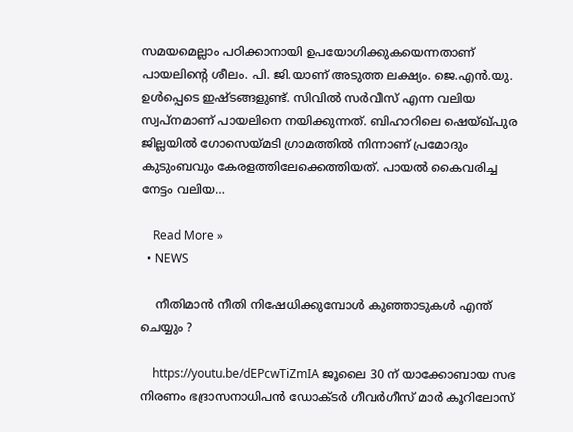സമയമെല്ലാം പഠിക്കാനായി ഉപയോഗിക്കുകയെന്നതാണ് പായലിന്റെ ശീലം. പി. ജി.യാണ് അടുത്ത ലക്ഷ്യം. ജെ.എൻ.യു. ഉൾപ്പെടെ ഇഷ്ടങ്ങളുണ്ട്. സിവിൽ സർവീസ് എന്ന വലിയ സ്വപ്നമാണ് പായലിനെ നയിക്കുന്നത്. ബിഹാറിലെ ഷെയ്ഖ്പുര ജില്ലയിൽ ഗോസെയ്മടി ഗ്രാമത്തിൽ നിന്നാണ് പ്രമോദും കുടുംബവും കേരളത്തിലേക്കെത്തിയത്. പായൽ കൈവരിച്ച നേട്ടം വലിയ…

    Read More »
  • NEWS

    നീതിമാൻ നീതി നിഷേധിക്കുമ്പോൾ കുഞ്ഞാടുകൾ എന്ത് ചെയ്യും ?

    https://youtu.be/dEPcwTiZmIA ജൂലൈ 30 ന് യാക്കോബായ സഭ നിരണം ഭദ്രാസനാധിപൻ ഡോക്ടർ ഗീവർഗീസ് മാർ കൂറിലോസ്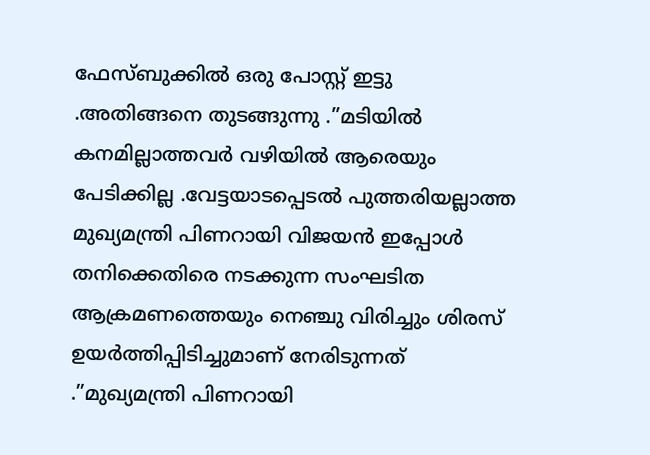ഫേസ്ബുക്കിൽ ഒരു പോസ്റ്റ് ഇട്ടു .അതിങ്ങനെ തുടങ്ങുന്നു .”മടിയിൽ കനമില്ലാത്തവർ വഴിയിൽ ആരെയും പേടിക്കില്ല .വേട്ടയാടപ്പെടൽ പുത്തരിയല്ലാത്ത മുഖ്യമന്ത്രി പിണറായി വിജയൻ ഇപ്പോൾ തനിക്കെതിരെ നടക്കുന്ന സംഘടിത ആക്രമണത്തെയും നെഞ്ചു വിരിച്ചും ശിരസ് ഉയർത്തിപ്പിടിച്ചുമാണ് നേരിടുന്നത് .”മുഖ്യമന്ത്രി പിണറായി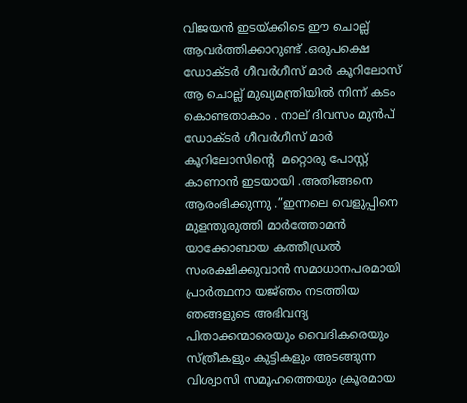വിജയൻ ഇടയ്ക്കിടെ ഈ ചൊല്ല് ആവർത്തിക്കാറുണ്ട് .ഒരുപക്ഷെ ഡോക്ടർ ഗീവർഗീസ് മാർ കൂറിലോസ് ആ ചൊല്ല് മുഖ്യമന്ത്രിയിൽ നിന്ന് കടം കൊണ്ടതാകാം . നാല് ദിവസം മുൻപ് ഡോക്ടർ ഗീവർഗീസ് മാർ കൂറിലോസിന്റെ  മറ്റൊരു പോസ്റ്റ് കാണാൻ ഇടയായി .അതിങ്ങനെ ആരംഭിക്കുന്നു .”ഇന്നലെ വെളുപ്പിനെ മുളന്തുരുത്തി മാർത്തോമൻ യാക്കോബായ കത്തീഡ്രൽ സംരക്ഷിക്കുവാൻ സമാധാനപരമായി പ്രാർത്ഥനാ യജ്‌ഞം നടത്തിയ ഞങ്ങളുടെ അഭിവന്ദ്യ പിതാക്കന്മാരെയും വൈദികരെയും സ്ത്രീകളും കുട്ടികളും അടങ്ങുന്ന വിശ്വാസി സമൂഹത്തെയും ക്രൂരമായ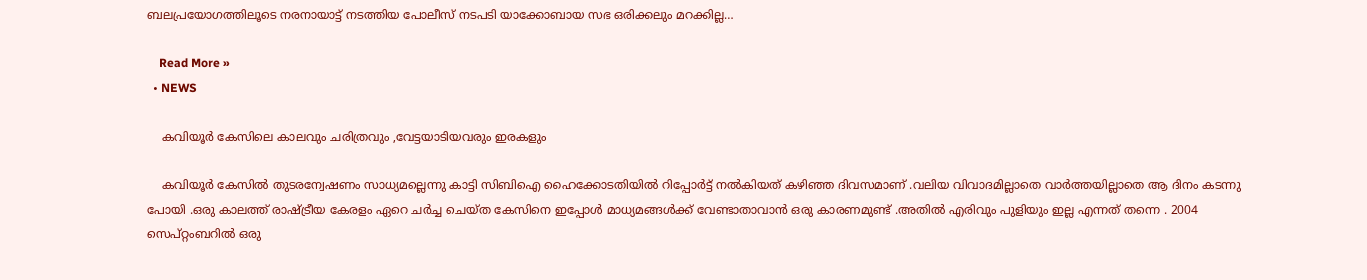ബലപ്രയോഗത്തിലൂടെ നരനായാട്ട് നടത്തിയ പോലീസ് നടപടി യാക്കോബായ സഭ ഒരിക്കലും മറക്കില്ല…

    Read More »
  • NEWS

    കവിയൂർ കേസിലെ കാലവും ചരിത്രവും ,വേട്ടയാടിയവരും ഇരകളും

    കവിയൂർ കേസിൽ തുടരന്വേഷണം സാധ്യമല്ലെന്നു കാട്ടി സിബിഐ ഹൈക്കോടതിയിൽ റിപ്പോർട്ട് നൽകിയത് കഴിഞ്ഞ ദിവസമാണ് .വലിയ വിവാദമില്ലാതെ വാർത്തയില്ലാതെ ആ ദിനം കടന്നു പോയി .ഒരു കാലത്ത് രാഷ്ട്രീയ കേരളം ഏറെ ചർച്ച ചെയ്ത കേസിനെ ഇപ്പോൾ മാധ്യമങ്ങൾക്ക് വേണ്ടാതാവാൻ ഒരു കാരണമുണ്ട് .അതിൽ എരിവും പുളിയും ഇല്ല എന്നത് തന്നെ . 2004 സെപ്റ്റംബറിൽ ഒരു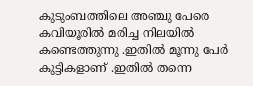കുടുംബത്തിലെ അഞ്ചു പേരെ കവിയൂരിൽ മരിച്ച നിലയിൽ കണ്ടെത്തുന്നു .ഇതിൽ മൂന്നു പേർ കുട്ടികളാണ് .ഇതിൽ തന്നെ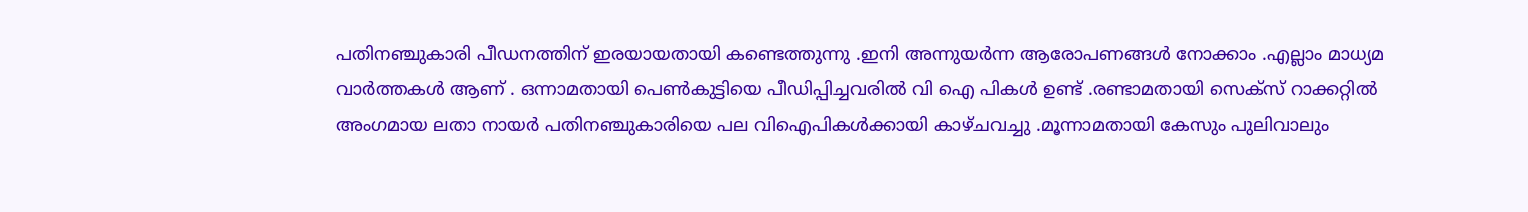പതിനഞ്ചുകാരി പീഡനത്തിന് ഇരയായതായി കണ്ടെത്തുന്നു .ഇനി അന്നുയർന്ന ആരോപണങ്ങൾ നോക്കാം .എല്ലാം മാധ്യമ വാർത്തകൾ ആണ് . ഒന്നാമതായി പെൺകുട്ടിയെ പീഡിപ്പിച്ചവരിൽ വി ഐ പികൾ ഉണ്ട് .രണ്ടാമതായി സെക്സ് റാക്കറ്റിൽ അംഗമായ ലതാ നായർ പതിനഞ്ചുകാരിയെ പല വിഐപികൾക്കായി കാഴ്ചവച്ചു .മൂന്നാമതായി കേസും പുലിവാലും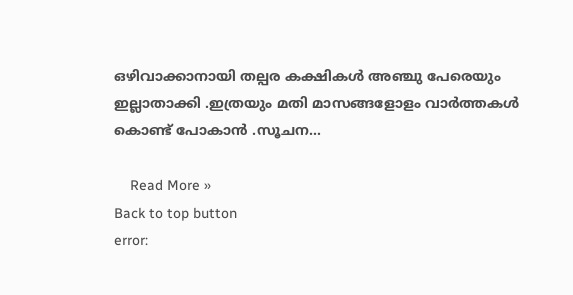ഒഴിവാക്കാനായി തല്പര കക്ഷികൾ അഞ്ചു പേരെയും ഇല്ലാതാക്കി .ഇത്രയും മതി മാസങ്ങളോളം വാർത്തകൾ കൊണ്ട് പോകാൻ .സൂചന…

    Read More »
Back to top button
error: